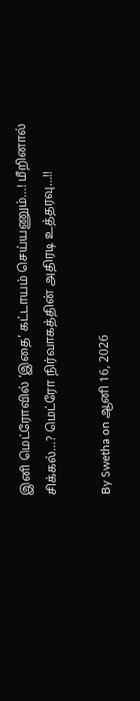இனி மெட்ரோவில் ‘இதை’ கட்டாயம் செய்யணும்…! மீறினால் சிக்கல்…? மெட்ரோ நிர்வாகத்தின் அதிரடி உத்தரவு…!!

By Swetha on ஆனி 16, 2026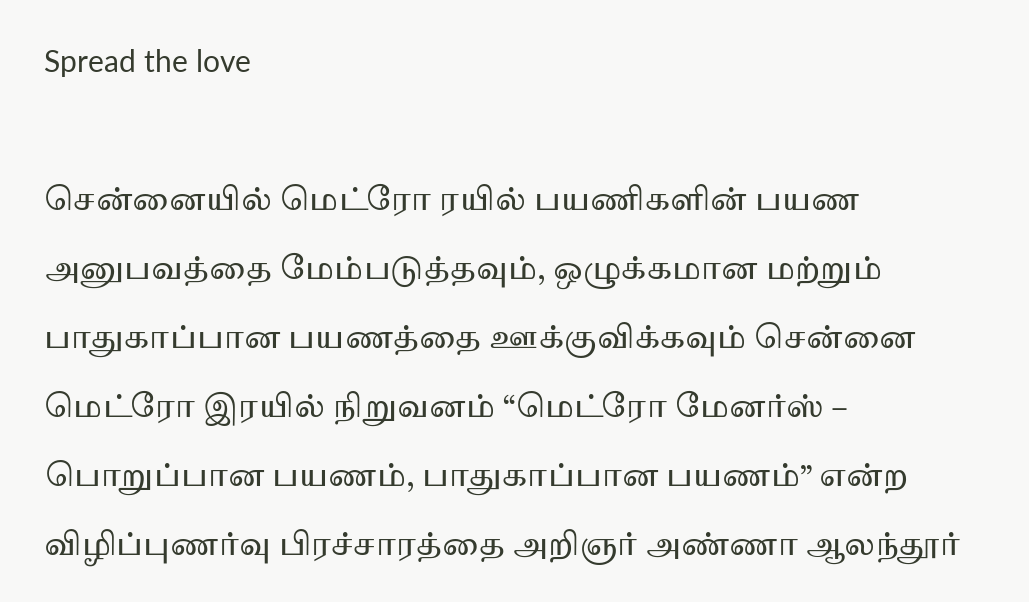Spread the love

சென்னையில் மெட்ரோ ரயில் பயணிகளின் பயண அனுபவத்தை மேம்படுத்தவும், ஒழுக்கமான மற்றும் பாதுகாப்பான பயணத்தை ஊக்குவிக்கவும் சென்னை மெட்ரோ இரயில் நிறுவனம் “மெட்ரோ மேனர்ஸ் – பொறுப்பான பயணம், பாதுகாப்பான பயணம்” என்ற விழிப்புணர்வு பிரச்சாரத்தை அறிஞர் அண்ணா ஆலந்தூர்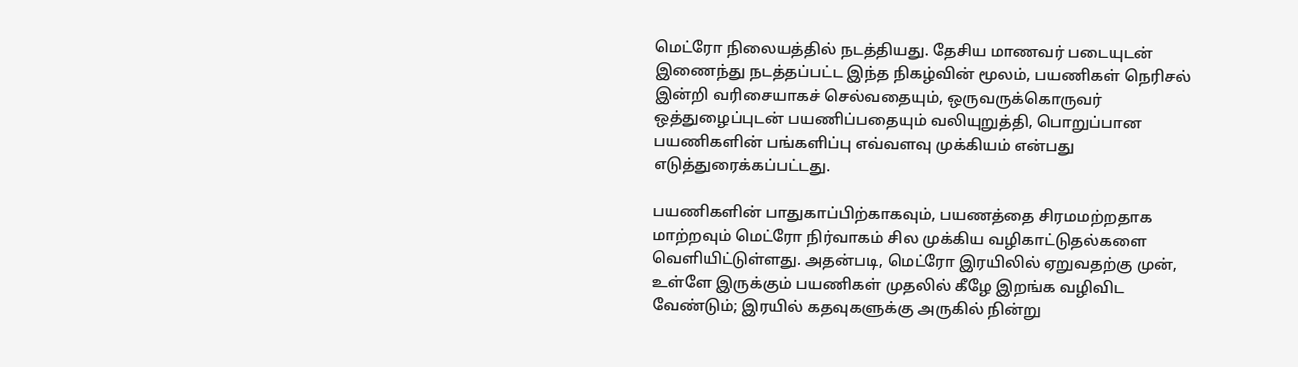மெட்ரோ நிலையத்தில் நடத்தியது. தேசிய மாணவர் படையுடன் இணைந்து நடத்தப்பட்ட இந்த நிகழ்வின் மூலம், பயணிகள் நெரிசல் இன்றி வரிசையாகச் செல்வதையும், ஒருவருக்கொருவர் ஒத்துழைப்புடன் பயணிப்பதையும் வலியுறுத்தி, பொறுப்பான பயணிகளின் பங்களிப்பு எவ்வளவு முக்கியம் என்பது எடுத்துரைக்கப்பட்டது.

பயணிகளின் பாதுகாப்பிற்காகவும், பயணத்தை சிரமமற்றதாக மாற்றவும் மெட்ரோ நிர்வாகம் சில முக்கிய வழிகாட்டுதல்களை வெளியிட்டுள்ளது. அதன்படி, மெட்ரோ இரயிலில் ஏறுவதற்கு முன், உள்ளே இருக்கும் பயணிகள் முதலில் கீழே இறங்க வழிவிட வேண்டும்; இரயில் கதவுகளுக்கு அருகில் நின்று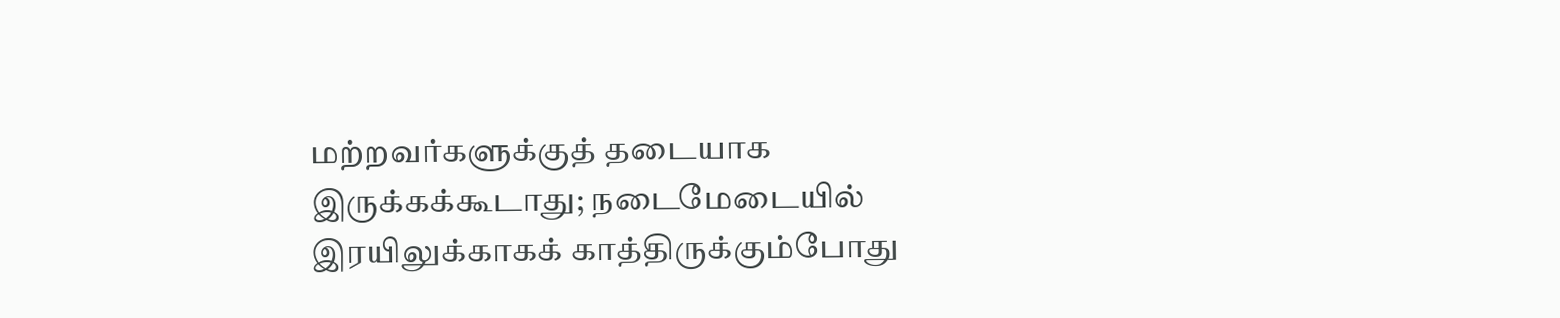மற்றவர்களுக்குத் தடையாக இருக்கக்கூடாது; நடைமேடையில் இரயிலுக்காகக் காத்திருக்கும்போது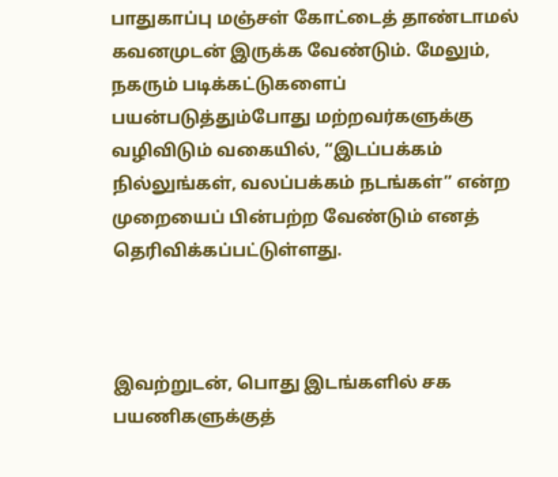பாதுகாப்பு மஞ்சள் கோட்டைத் தாண்டாமல் கவனமுடன் இருக்க வேண்டும். மேலும், நகரும் படிக்கட்டுகளைப் பயன்படுத்தும்போது மற்றவர்களுக்கு வழிவிடும் வகையில், “இடப்பக்கம் நில்லுங்கள், வலப்பக்கம் நடங்கள்” என்ற முறையைப் பின்பற்ற வேண்டும் எனத் தெரிவிக்கப்பட்டுள்ளது.



இவற்றுடன், பொது இடங்களில் சக பயணிகளுக்குத்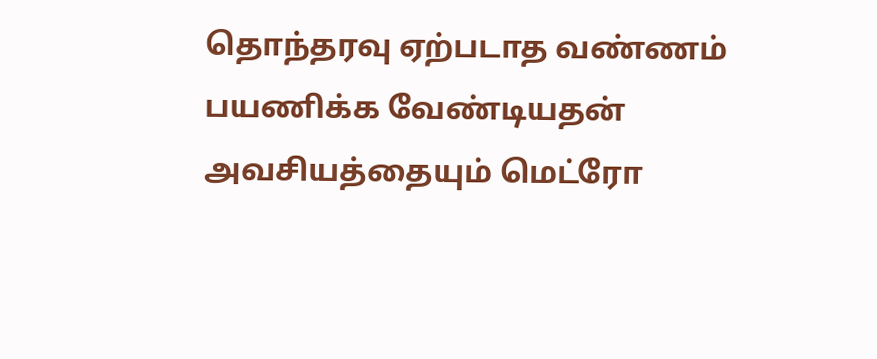தொந்தரவு ஏற்படாத வண்ணம் பயணிக்க வேண்டியதன் அவசியத்தையும் மெட்ரோ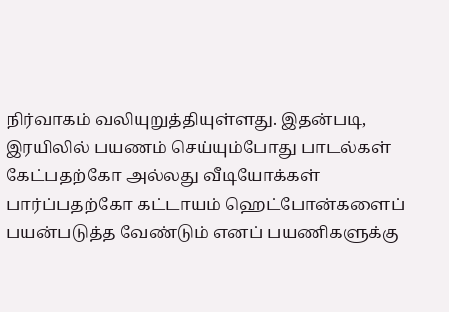நிர்வாகம் வலியுறுத்தியுள்ளது. இதன்படி, இரயிலில் பயணம் செய்யும்போது பாடல்கள் கேட்பதற்கோ அல்லது வீடியோக்கள் பார்ப்பதற்கோ கட்டாயம் ஹெட்போன்களைப் பயன்படுத்த வேண்டும் எனப் பயணிகளுக்கு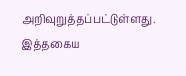அறிவுறுத்தப்பட்டுள்ளது. இத்தகைய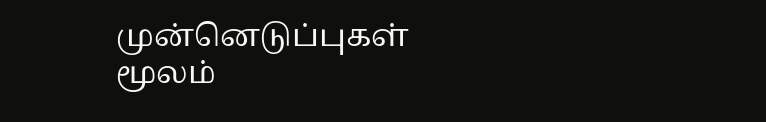முன்னெடுப்புகள் மூலம்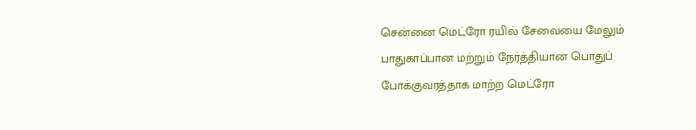சென்னை மெட்ரோ ரயில் சேவையை மேலும் பாதுகாப்பான மற்றும் நேர்த்தியான பொதுப் போக்குவரத்தாக மாற்ற மெட்ரோ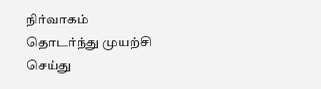நிர்வாகம் தொடர்ந்து முயற்சி செய்து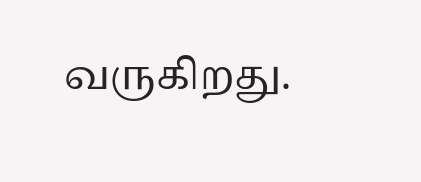வருகிறது.